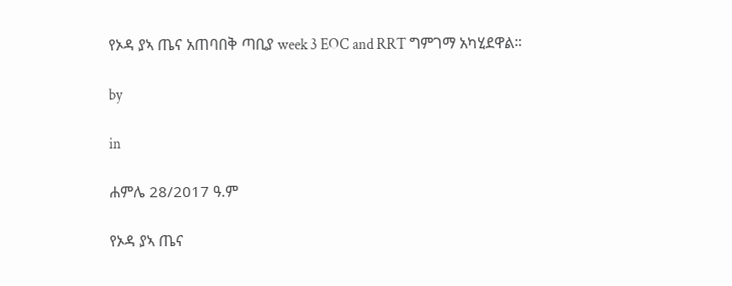የኦዳ ያኣ ጤና አጠባበቅ ጣቢያ week 3 EOC and RRT ግምገማ አካሂደዋል።

by

in

ሐምሌ 28/2017 ዓ.ም

የኦዳ ያኣ ጤና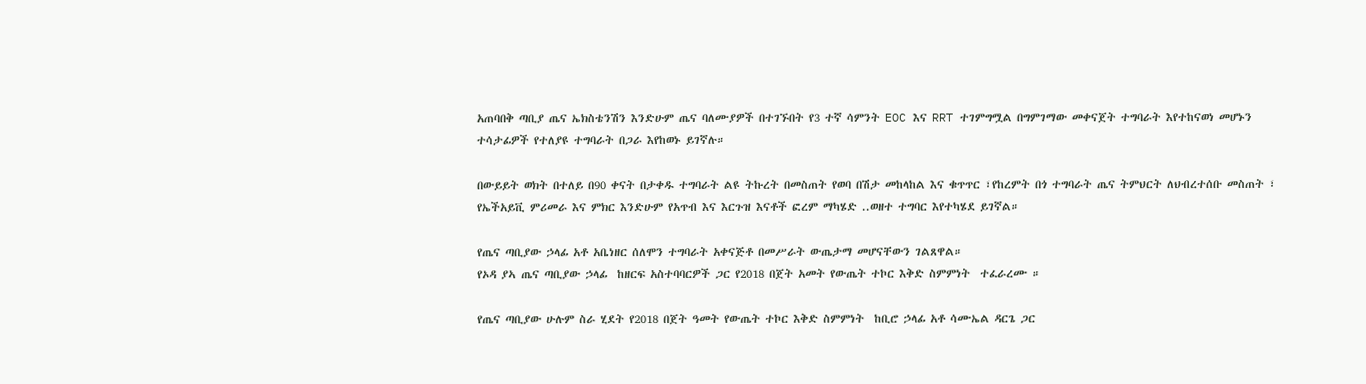አጠባበቅ ጣቢያ ጤና ኤክስቴንሽን እንድሁም ጤና ባለሙያዎች በተገኙበት የ3 ተኛ ሳምንት EOC እና RRT ተገምግሟል በግምገማው መቀናጀት ተግባራት እየተከናወነ መሆኑን ተሳታፊዎች የተለያዩ ተግባራት በጋራ እየከወኑ ይገኛሉ።

በውይይት ወክት በተለይ በ90 ቀናት በታቀዱ ተግባራት ልዩ ትኩረት በመስጠት የወባ በሽታ መከላከል እና ቁጥጥር ፣የከረምት በጎ ተግባራት ጤና ትምህርት ለህብረተሰቡ መስጠት ፣ የኤችአይቪ ምሪመራ እና ምክር እንድሁም የአጥብ እና እርጉዝ እናቶች ፎረም ማካሄድ ..ወዘተ ተግባር እየተካሄደ ይገኛል።

የጤና ጣቢያው ኃላፊ አቶ አቤነዘር ሰለሞን ተግባራት አቀናጅቶ በመሥራት ውጤታማ መሆናቸውን ገልጸዋል።
የኦዳ ያኣ ጤና ጣቢያው ኃላፊ  ከዘርፍ አስተባባርዎች ጋር የ2018 በጀት አመት የውጤት ተኮር እቅድ ስምምነት  ተፈራረሙ ።

የጤና ጣቢያው ሁሉም ስራ ሂደት የ2018 በጀት ዓመት የውጤት ተኮር እቅድ ስምምነት  ከቢሮ ኃላፊ አቶ ሳሙኤል ዳርጌ ጋር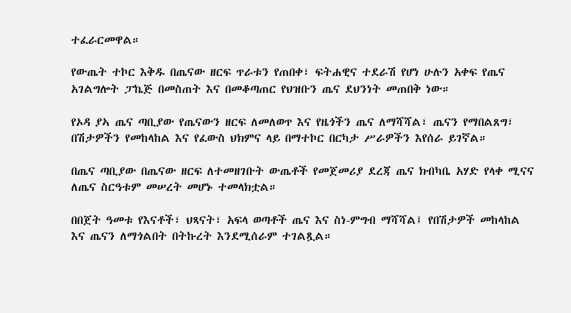ተፈራርመዋል።

የውጤት ተኮር እቅዱ በጤናው ዘርፍ ጥራቱን የጠበቀ፣ ፍትሐዊና ተደራሽ የሆነ ሁሉን አቀፍ የጤና አገልግሎት ፓኬጅ በመስጠት እና በመቆጣጠር የህዝቡን ጤና ደህንነት መጠበቅ ነው።

የኦዳ ያኣ ጤና ጣቢያው የጤናውን ዘርፍ ለመለወጥ እና የዜጎችን ጤና ለማሻሻል፣ ጤናን የማበልጸግ፣ በሽታዎችን የመከላከል እና የፈውስ ህክምና ላይ በማተኮር በርካታ ሥራዎችን እየሰራ ይገኛል።

በጤና ጣቢያው በጤናው ዘርፍ ለተመዘገቡት ውጤቶች የመጀመሪያ ደረጃ ጤና ክብካቤ አሃድ የላቀ ሚናና ለጤና ስርዓቱም መሠረት መሆኑ ተመላክቷል።

በበጀት ዓመቱ የእናቶች፣ ህጻናት፣ አፍላ ወጣቶች ጤና እና ስነ-ምግብ ማሻሻል፤ የበሽታዎች መከላከል እና ጤናን ለማጎልበት በትኩረት እንደሚሰራም ተገልጿል።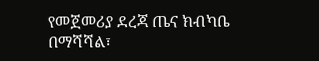የመጀመሪያ ደረጃ ጤና ክብካቤ በማሻሻል፣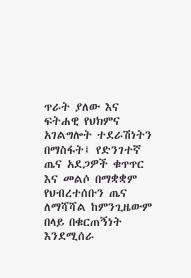ጥራት ያለው እና ፍትሐዊ የህክምና አገልግሎት ተደራሽነትን በማስፋት፤ የድንገተኛ ጤና አደጋዎች ቁጥጥር እና መልሶ በማቋቋም የህብረተሰቡን ጤና ለማሻሻል ከምንጊዜውም በላይ በቁርጠኝነት እንደሚሰራ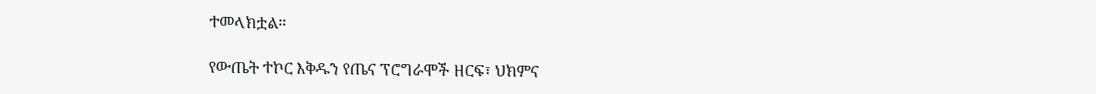ተመላክቷል።

የውጤት ተኮር እቅዱን የጤና ፕሮግራሞች ዘርፍ፣ ህክምና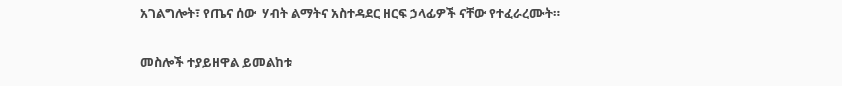አገልግሎት፣ የጤና ሰው  ሃብት ልማትና አስተዳደር ዘርፍ ኃላፊዎች ናቸው የተፈራረሙት።

መስሎች ተያይዘዋል ይመልከቱ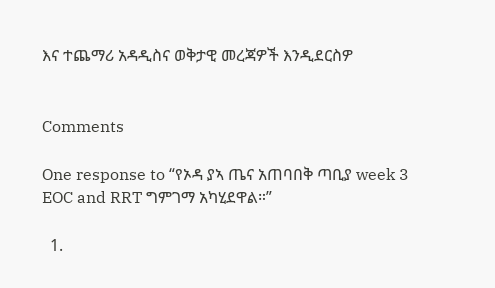እና ተጨማሪ አዳዲስና ወቅታዊ መረጃዎች እንዲደርስዎ


Comments

One response to “የኦዳ ያኣ ጤና አጠባበቅ ጣቢያ week 3 EOC and RRT ግምገማ አካሂደዋል።”

  1.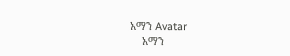አማን Avatar
    አማን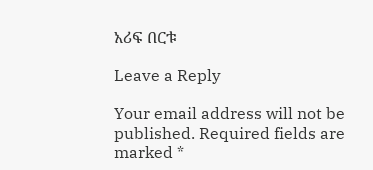አሪፍ በርቱ

Leave a Reply

Your email address will not be published. Required fields are marked *